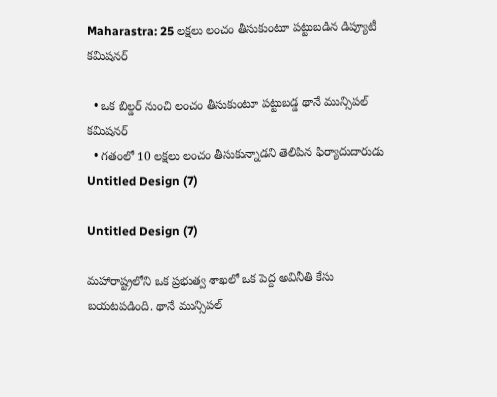Maharastra: 25 లక్షలు లంచం తీసుకుంటూ పట్టుబడిన డిప్యూటీ కమిషనర్

  • ఒక బిల్డర్ నుంచి లంచం తీసుకుంటూ పట్టుబడ్డ థానే మున్సిపల్ కమిషనర్
  • గతంలో 10 లక్షలు లంచం తీసుకున్నాడని తెలిపిన ఫిర్యాదుదారుడు
Untitled Design (7)

Untitled Design (7)

మహారాష్ట్రలోని ఒక ప్రభుత్వ శాఖలో ఒక పెద్ద అవినీతి కేసు బయటపడింది. థానే మున్సిపల్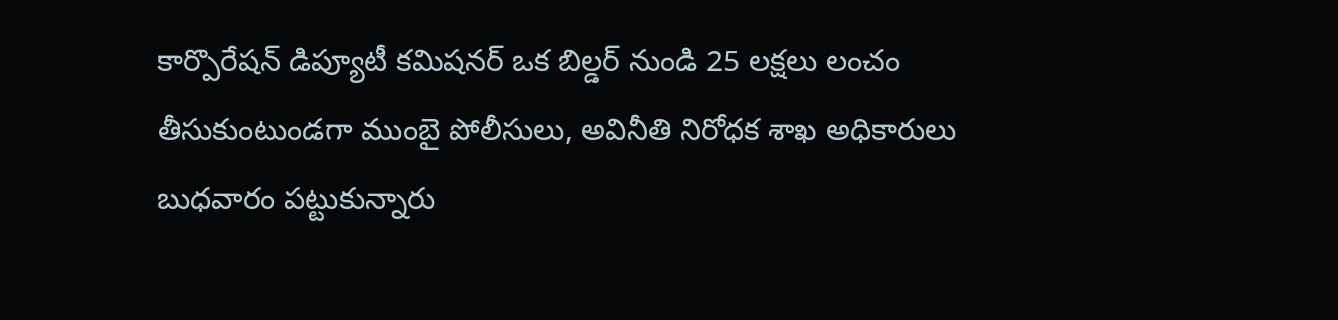కార్పొరేషన్ డిప్యూటీ కమిషనర్ ఒక బిల్డర్ నుండి 25 లక్షలు లంచం తీసుకుంటుండగా ముంబై పోలీసులు, అవినీతి నిరోధక శాఖ అధికారులు బుధవారం పట్టుకున్నారు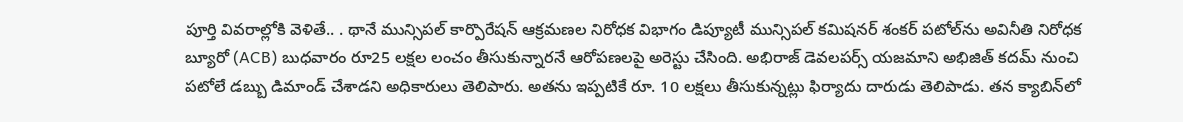పూర్తి వివరాల్లోకి వెళితే.. . థానే మున్సిపల్ కార్పొరేషన్ ఆక్రమణల నిరోధక విభాగం డిప్యూటీ మున్సిపల్ కమిషనర్ శంకర్ పటోల్‌ను అవినీతి నిరోధక బ్యూరో (ACB) బుధవారం రూ25 లక్షల లంచం తీసుకున్నారనే ఆరోపణలపై అరెస్టు చేసింది. అభిరాజ్ డెవలపర్స్ యజమాని అభిజిత్ కదమ్ నుంచి పటోలే డబ్బు డిమాండ్ చేశాడని అధికారులు తెలిపారు. అతను ఇప్పటికే రూ. 10 లక్షలు తీసుకున్నట్లు ఫిర్యాదు దారుడు తెలిపాడు. తన క్యాబిన్‌లో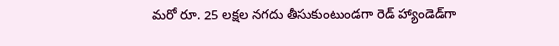మరో రూ. 25 లక్షల నగదు తీసుకుంటుండగా రెడ్ హ్యాండెడ్‌గా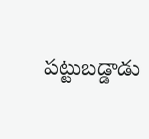పట్టుబడ్డాడు